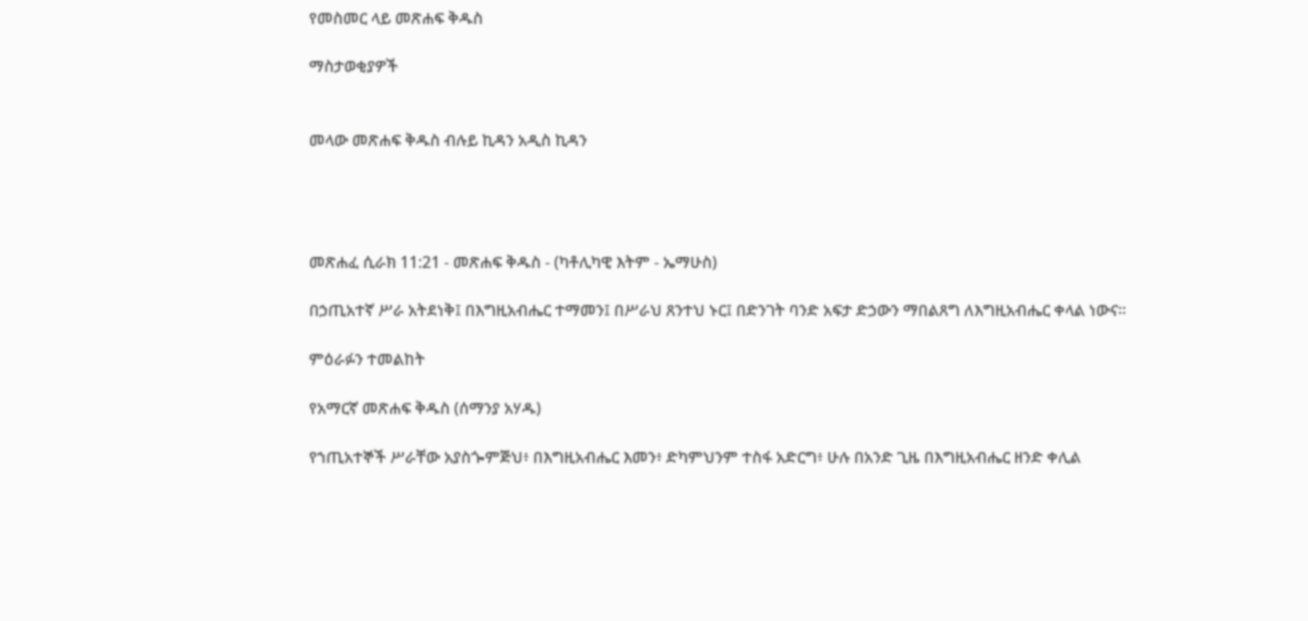የመስመር ላይ መጽሐፍ ቅዱስ

ማስታወቂያዎች


መላው መጽሐፍ ቅዱስ ብሉይ ኪዳን አዲስ ኪዳን




መጽሐፈ ሲራክ 11:21 - መጽሐፍ ቅዱስ - (ካቶሊካዊ እትም - ኤማሁስ)

በኃጢአተኛ ሥራ አትደነቅ፤ በእግዚአብሔር ተማመን፤ በሥራህ ጸንተህ ኑር፤ በድንገት ባንድ አፍታ ድኃውን ማበልጸግ ለእግዚአብሔር ቀላል ነውና።

ምዕራፉን ተመልከት

የአማርኛ መጽሐፍ ቅዱስ (ሰማንያ አሃዱ)

የኀጢአተኞች ሥራቸው አያስጐምጅህ፥ በእግዚአብሔር እመን፥ ድካምህንም ተስፋ አድርግ፥ ሁሉ በአንድ ጊዜ በእግዚአብሔር ዘንድ ቀሊል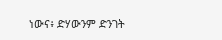ነውና፥ ድሃውንም ድንገት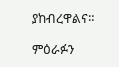ያከብረዋልና።

ምዕራፉን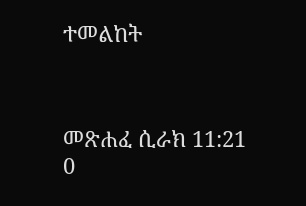ተመልከት



መጽሐፈ ሲራክ 11:21
0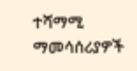ተሻማሚ ማመሳሰሪያዎች